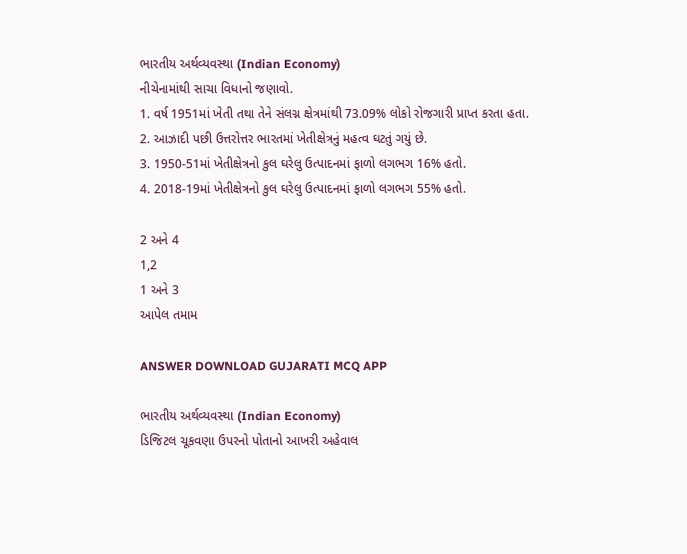ભારતીય અર્થવ્યવસ્થા (Indian Economy)
નીચેનામાંથી સાચા વિધાનો જણાવો.
1. વર્ષ 1951માં ખેતી તથા તેને સંલગ્ન ક્ષેત્રમાંથી 73.09% લોકો રોજગારી પ્રાપ્ત કરતા હતા.
2. આઝાદી પછી ઉત્તરોત્તર ભારતમાં ખેતીક્ષેત્રનું મહત્વ ઘટતું ગયું છે.
3. 1950-51માં ખેતીક્ષેત્રનો કુલ ઘરેલુ ઉત્પાદનમાં ફાળો લગભગ 16% હતો.
4. 2018-19માં ખેતીક્ષેત્રનો કુલ ઘરેલુ ઉત્પાદનમાં ફાળો લગભગ 55% હતો.

2 અને 4
1,2
1 અને 3
આપેલ તમામ

ANSWER DOWNLOAD GUJARATI MCQ APP

ભારતીય અર્થવ્યવસ્થા (Indian Economy)
ડિજિટલ ચૂકવણા ઉપરનો પોતાનો આખરી અહેવાલ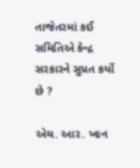તાજેતરમાં કઈ સમિતિએ કેન્દ્ર સરકારને સુપ્રત કર્યો છે ?

એચ. આર. ખાન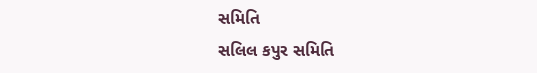સમિતિ
સલિલ કપુર સમિતિ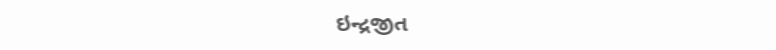ઇન્દ્રજીત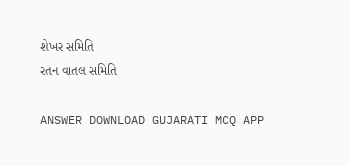શેખર સમિતિ
રતન વાતલ સમિતિ

ANSWER DOWNLOAD GUJARATI MCQ APP